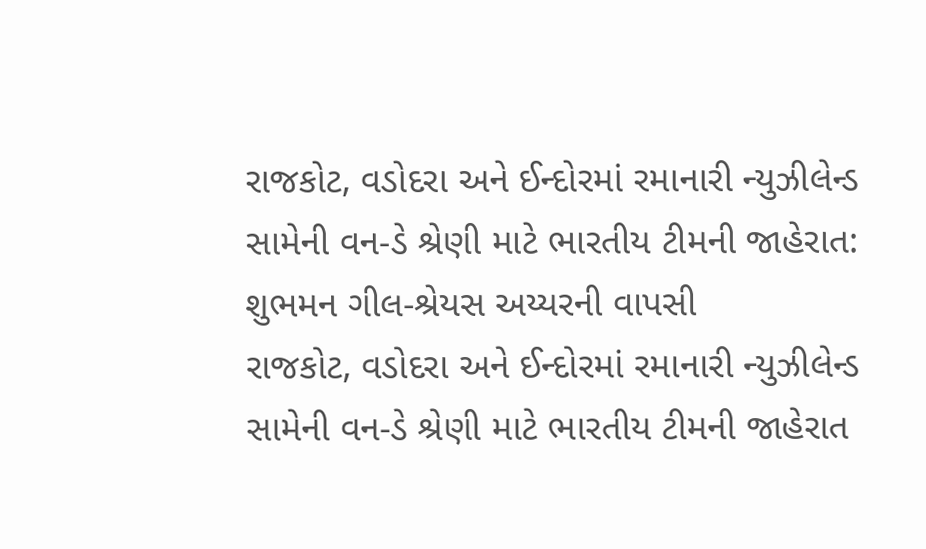રાજકોટ, વડોદરા અને ઈન્દોરમાં રમાનારી ન્યુઝીલેન્ડ સામેની વન-ડે શ્રેણી માટે ભારતીય ટીમની જાહેરાત: શુભમન ગીલ-શ્રેયસ અય્યરની વાપસી
રાજકોટ, વડોદરા અને ઈન્દોરમાં રમાનારી ન્યુઝીલેન્ડ સામેની વન-ડે શ્રેણી માટે ભારતીય ટીમની જાહેરાત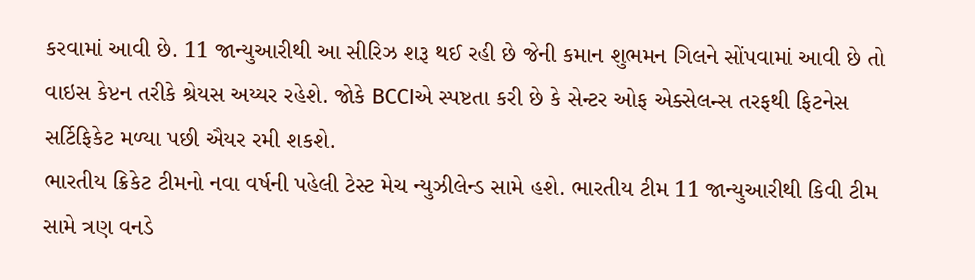કરવામાં આવી છે. 11 જાન્યુઆરીથી આ સીરિઝ શરૂ થઈ રહી છે જેની કમાન શુભમન ગિલને સોંપવામાં આવી છે તો વાઇસ કેપ્ટન તરીકે શ્રેયસ અય્યર રહેશે. જોકે BCCIએ સ્પષ્ટતા કરી છે કે સેન્ટર ઓફ એક્સેલન્સ તરફથી ફિટનેસ સર્ટિફિકેટ મળ્યા પછી ઐયર રમી શકશે.
ભારતીય ક્રિકેટ ટીમનો નવા વર્ષની પહેલી ટેસ્ટ મેચ ન્યુઝીલેન્ડ સામે હશે. ભારતીય ટીમ 11 જાન્યુઆરીથી કિવી ટીમ સામે ત્રણ વનડે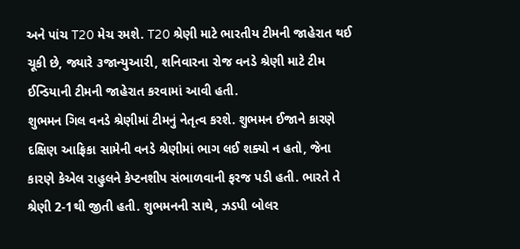અને પાંચ T20 મેચ રમશે. T20 શ્રેણી માટે ભારતીય ટીમની જાહેરાત થઈ ચૂકી છે, જ્યારે ૩જાન્યુઆરી, શનિવારના રોજ વનડે શ્રેણી માટે ટીમ ઈન્ડિયાની ટીમની જાહેરાત કરવામાં આવી હતી.
શુભમન ગિલ વનડે શ્રેણીમાં ટીમનું નેતૃત્વ કરશે. શુભમન ઈજાને કારણે દક્ષિણ આફ્રિકા સામેની વનડે શ્રેણીમાં ભાગ લઈ શક્યો ન હતો, જેના કારણે કેએલ રાહુલને કેપ્ટનશીપ સંભાળવાની ફરજ પડી હતી. ભારતે તે શ્રેણી 2-1થી જીતી હતી. શુભમનની સાથે, ઝડપી બોલર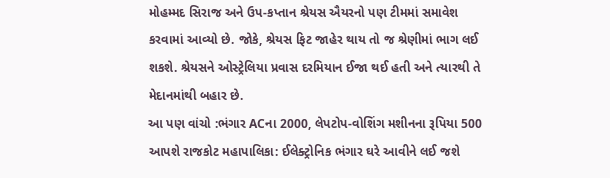મોહમ્મદ સિરાજ અને ઉપ-કપ્તાન શ્રેયસ ઐયરનો પણ ટીમમાં સમાવેશ કરવામાં આવ્યો છે. જોકે, શ્રેયસ ફિટ જાહેર થાય તો જ શ્રેણીમાં ભાગ લઈ શકશે. શ્રેયસને ઓસ્ટ્રેલિયા પ્રવાસ દરમિયાન ઈજા થઈ હતી અને ત્યારથી તે મેદાનમાંથી બહાર છે.
આ પણ વાંચો :ભંગાર ACના 2000, લેપટોપ-વોશિંગ મશીનના રૂપિયા 500 આપશે રાજકોટ મહાપાલિકા: ઈલેક્ટ્રોનિક ભંગાર ઘરે આવીને લઈ જશે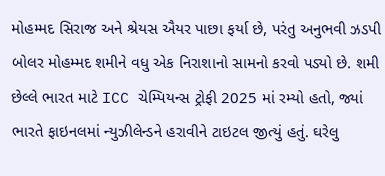મોહમ્મદ સિરાજ અને શ્રેયસ ઐયર પાછા ફર્યા છે, પરંતુ અનુભવી ઝડપી બોલર મોહમ્મદ શમીને વધુ એક નિરાશાનો સામનો કરવો પડ્યો છે. શમી છેલ્લે ભારત માટે ICC ચેમ્પિયન્સ ટ્રોફી 2025 માં રમ્યો હતો, જ્યાં ભારતે ફાઇનલમાં ન્યુઝીલેન્ડને હરાવીને ટાઇટલ જીત્યું હતું. ઘરેલુ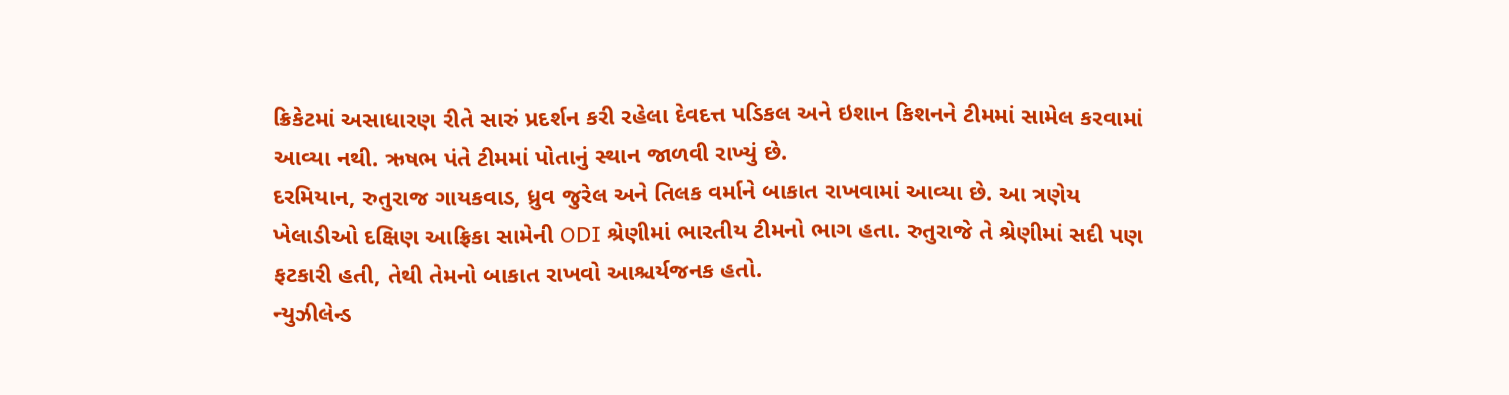ક્રિકેટમાં અસાધારણ રીતે સારું પ્રદર્શન કરી રહેલા દેવદત્ત પડિકલ અને ઇશાન કિશનને ટીમમાં સામેલ કરવામાં આવ્યા નથી. ઋષભ પંતે ટીમમાં પોતાનું સ્થાન જાળવી રાખ્યું છે.
દરમિયાન, રુતુરાજ ગાયકવાડ, ધ્રુવ જુરેલ અને તિલક વર્માને બાકાત રાખવામાં આવ્યા છે. આ ત્રણેય ખેલાડીઓ દક્ષિણ આફ્રિકા સામેની ODI શ્રેણીમાં ભારતીય ટીમનો ભાગ હતા. રુતુરાજે તે શ્રેણીમાં સદી પણ ફટકારી હતી, તેથી તેમનો બાકાત રાખવો આશ્ચર્યજનક હતો.
ન્યુઝીલેન્ડ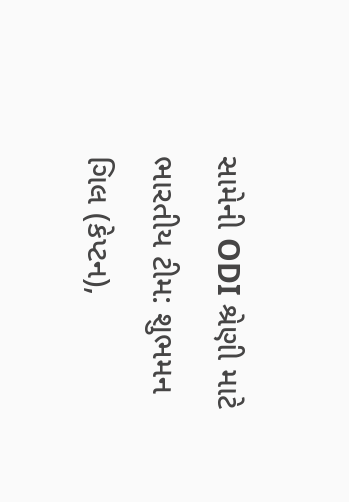સામેની ODI શ્રેણી માટે ભારતીય ટીમ: શુભમન ગિલ (કેપ્ટન),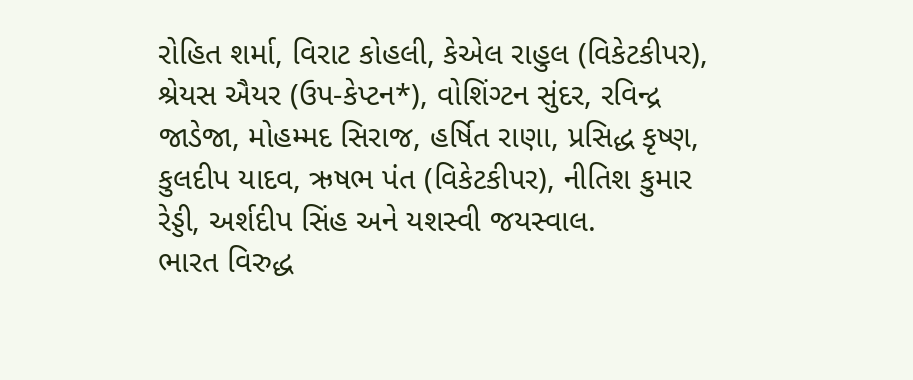રોહિત શર્મા, વિરાટ કોહલી, કેએલ રાહુલ (વિકેટકીપર), શ્રેયસ ઐયર (ઉપ-કેપ્ટન*), વોશિંગ્ટન સુંદર, રવિન્દ્ર જાડેજા, મોહમ્મદ સિરાજ, હર્ષિત રાણા, પ્રસિદ્ધ કૃષ્ણ, કુલદીપ યાદવ, ઋષભ પંત (વિકેટકીપર), નીતિશ કુમાર રેડ્ડી, અર્શદીપ સિંહ અને યશસ્વી જયસ્વાલ.
ભારત વિરુદ્ધ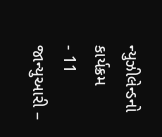ન્યુઝીલેન્ડનો કાર્યક્રમ
- 11 જાન્યુઆરી –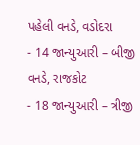પહેલી વનડે, વડોદરા
- 14 જાન્યુઆરી – બીજી વનડે, રાજકોટ
- 18 જાન્યુઆરી – ત્રીજી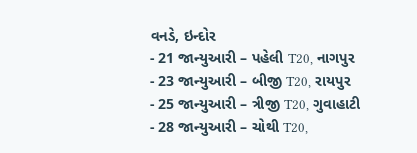વનડે, ઇન્દોર
- 21 જાન્યુઆરી – પહેલી T20, નાગપુર
- 23 જાન્યુઆરી – બીજી T20, રાયપુર
- 25 જાન્યુઆરી – ત્રીજી T20, ગુવાહાટી
- 28 જાન્યુઆરી – ચોથી T20,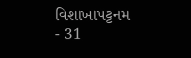વિશાખાપટ્ટનમ
- 31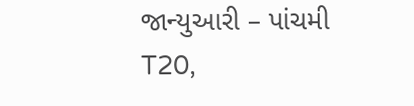જાન્યુઆરી – પાંચમી T20,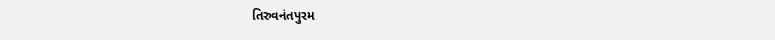તિરુવનંતપુરમ